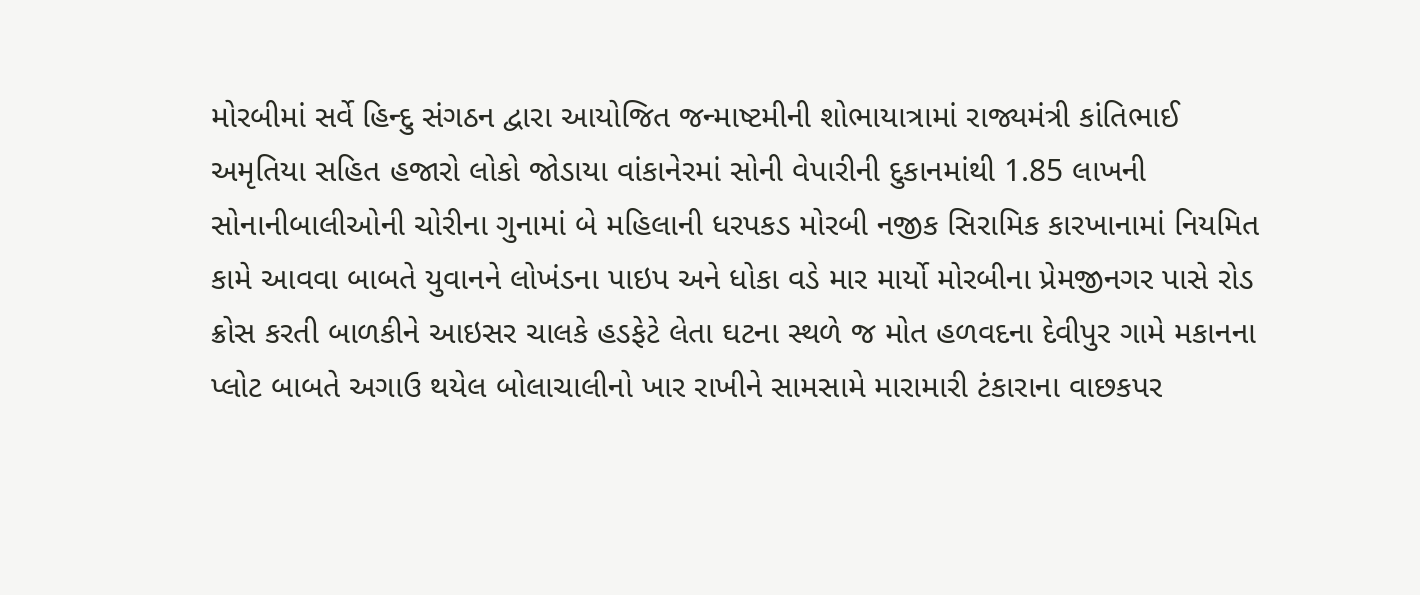મોરબીમાં સર્વે હિન્દુ સંગઠન દ્વારા આયોજિત જન્માષ્ટમીની શોભાયાત્રામાં રાજ્યમંત્રી કાંતિભાઈ અમૃતિયા સહિત હજારો લોકો જોડાયા વાંકાનેરમાં સોની વેપારીની દુકાનમાંથી 1.85 લાખની સોનાનીબાલીઓની ચોરીના ગુનામાં બે મહિલાની ધરપકડ મોરબી નજીક સિરામિક કારખાનામાં નિયમિત કામે આવવા બાબતે યુવાનને લોખંડના પાઇપ અને ધોકા વડે માર માર્યો મોરબીના પ્રેમજીનગર પાસે રોડ ક્રોસ કરતી બાળકીને આઇસર ચાલકે હડફેટે લેતા ઘટના સ્થળે જ મોત હળવદના દેવીપુર ગામે મકાનના પ્લોટ બાબતે અગાઉ થયેલ બોલાચાલીનો ખાર રાખીને સામસામે મારામારી ટંકારાના વાછકપર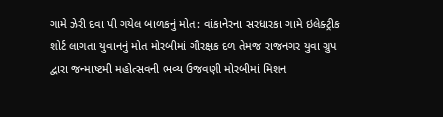ગામે ઝેરી દવા પી ગયેલ બાળકનું મોત: વાંકાનેરના સરધારકા ગામે ઇલેક્ટ્રીક શોર્ટ લાગતા યુવાનનું મોત મોરબીમાં ગૌરક્ષક દળ તેમજ રાજનગર યુવા ગ્રુપ દ્વારા જન્માષ્ટમી મહોત્સવની ભવ્ય ઉજવણી મોરબીમાં મિશન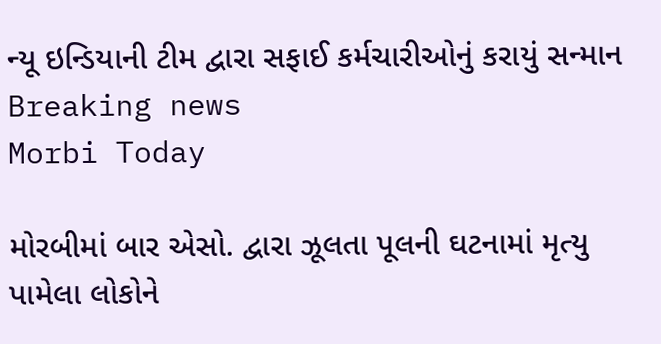ન્યૂ ઇન્ડિયાની ટીમ દ્વારા સફાઈ કર્મચારીઓનું કરાયું સન્માન
Breaking news
Morbi Today

મોરબીમાં બાર એસો. દ્વારા ઝૂલતા પૂલની ઘટનામાં મૃત્યુ પામેલા લોકોને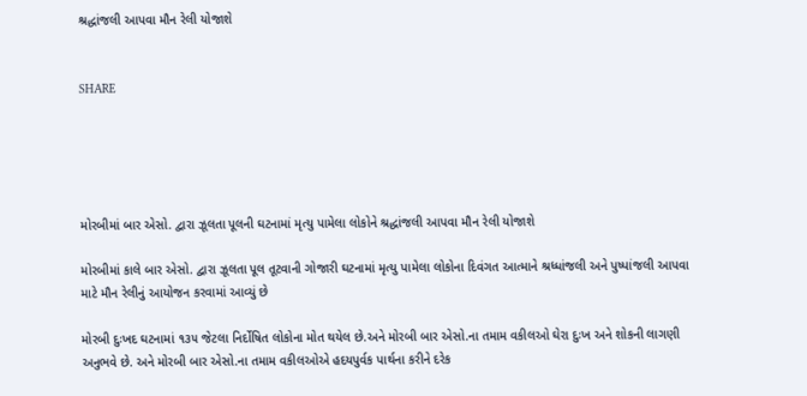શ્રદ્ધાંજલી આપવા મૌન રેલી યોજાશે


SHARE





મોરબીમાં બાર એસો. દ્વારા ઝૂલતા પૂલની ઘટનામાં મૃત્યુ પામેલા લોકોને શ્રદ્ધાંજલી આપવા મૌન રેલી યોજાશે

મોરબીમાં કાલે બાર એસો. દ્વારા ઝૂલતા પૂલ તૂટવાની ગોજારી ઘટનામાં મૃત્યુ પામેલા લોકોના દિવંગત આત્માને શ્રધ્ધાંજલી અને પુષ્પાંજલી આપવા માટે મૌન રેલીનું આયોજન કરવામાં આવ્યું છે

મોરબી દુઃખદ ઘટનામાં ૧૩૫ જેટલા નિર્દોષિત લોકોના મોત થયેલ છે.અને મોરબી બાર એસો.ના તમામ વકીલઓ ઘેરા દુઃખ અને શોકની લાગણી અનુભવે છે. અને મોરબી બાર એસો.ના તમામ વકીલઓએ હદયપુર્વક પાર્થના કરીને દરેક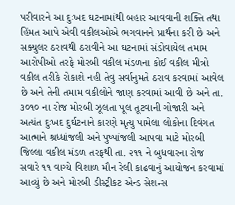પરીવારને આ દુઃખદ ઘટનામાંથી બહાર આવવાની શક્તિ તથા હિંમત આપે એવી વકીલઓએ ભગવાનને પ્રાર્થના કરી છે અને સક્યુલર ઠરાવથી ઠરાવીને આ ઘટનામાં સંડોવાયેલ તમામ આરોપીઓ તરફે મોરબી વકીલ મંડળના કોઈ વકીલ મીત્રો વકીલ તરીકે રોકાશે નહી તેવુ સર્વાનુમતે ઠરાવ કરવામાં આવેલ છે અને તેની તમામ વકીલોને જાણ કરવામાં આવી છે અને તા. ૩૦૧૦ ના રોજ મોરબી ઝૂલતા પૂલ તૂટવાની ગોજારી અને અત્યંત દુઃખદ દુર્ઘટનાને કારણે મૃત્યુ પામેલા લોકોના દિવંગત આત્માને શ્રધ્ધાંજલી અને પુષ્પાંજલી આપવા માટે મોરબી જિલ્લા વકીલ મંડળ તરફથી તા. ૨૧૧ ને બુધવારના રોજ સવારે ૧૧ વાગ્યે વિશાળ મૌન રેલી કાઢવાનું આયોજન કરવામાં આવ્યું છે અને મોરબી ડીસ્ટ્રીકટ એન્ડ સેશન્સ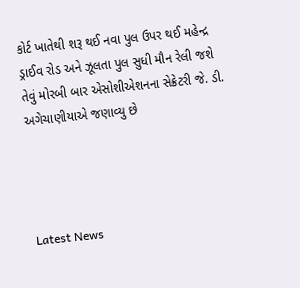કોર્ટ ખાતેથી શરૂ થઈ નવા પુલ ઉપર થઈ મહેન્દ્ર ડ્રાઈવ રોડ અને ઝૂલતા પુલ સુધી મૌન રેલી જશે તેવું મોરબી બાર એસોશીએશનના સેક્રેટરી જે. ડી. અગેચાણીયાએ જણાવ્યુ છે




Latest News